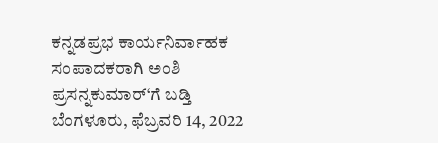ಕನ್ನಡಪ್ರಭ ಕಾರ್ಯನಿರ್ವಾಹಕ ಸಂಪಾದಕರಾಗಿ ಅಂಶಿ ಪ್ರಸನ್ನಕುಮಾರ್‘ಗೆ ಬಡ್ತಿ ಬೆಂಗಳೂರು, ಫೆಬ್ರವರಿ 14, 2022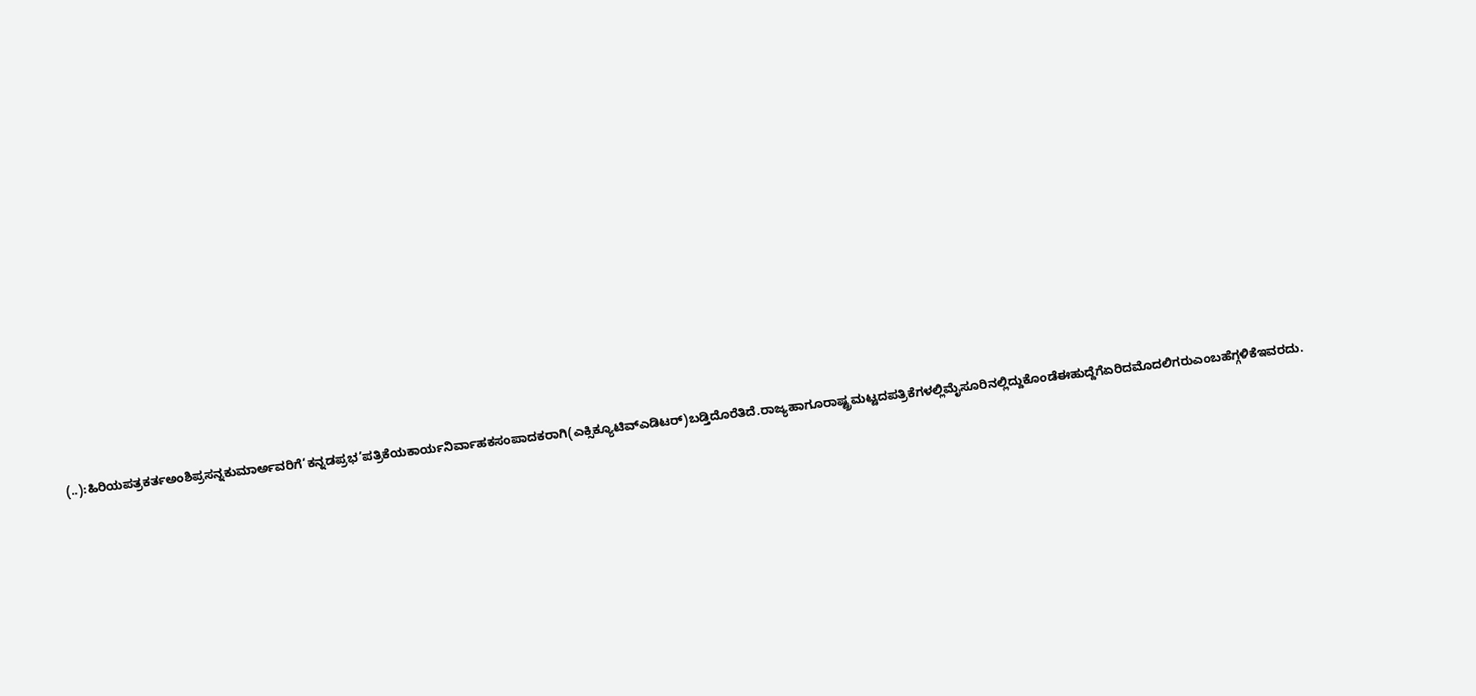(..):ಹಿರಿಯಪತ್ರಕರ್ತಅಂಶಿಪ್ರಸನ್ನಕುಮಾರ್ಅವರಿಗೆ‘ಕನ್ನಡಪ್ರಭ’ಪತ್ರಿಕೆಯಕಾರ್ಯನಿರ್ವಾಹಕಸಂಪಾದಕರಾಗಿ(ಎಕ್ಸಿಕ್ಯೂಟಿವ್ಎಡಿಟರ್)ಬಡ್ತಿದೊರೆತಿದೆ.ರಾಜ್ಯಹಾಗೂರಾಷ್ಟ್ರಮಟ್ಟದಪತ್ರಿಕೆಗಳಲ್ಲಿಮೈಸೂರಿನಲ್ಲಿದ್ದುಕೊಂಡೆಈಹುದ್ದೆಗೆಏರಿದಮೊದಲಿಗರುಎಂಬಹೆಗ್ಗಳಿಕೆಇವರದು.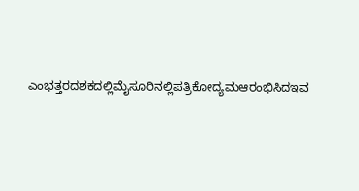ಎಂಭತ್ತರದಶಕದಲ್ಲಿಮೈಸೂರಿನಲ್ಲಿಪತ್ರಿಕೋದ್ಯಮಆರಂಭಿಸಿದಇವ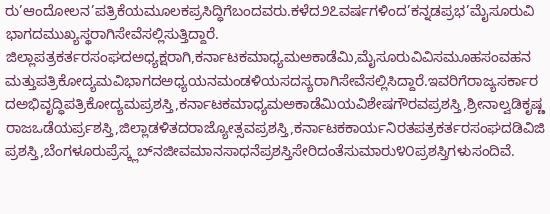ರು’ಆಂದೋಲನ’ಪತ್ರಿಕೆಯಮೂಲಕಪ್ರಸಿದ್ಧಿಗೆಬಂದವರು.ಕಳೆದ೨೭ವರ್ಷಗಳಿಂದ’ಕನ್ನಡಪ್ರಭ’ಮೈಸೂರುವಿಭಾಗದಮುಖ್ಯಸ್ಥರಾಗಿಸೇವೆಸಲ್ಲಿಸುತ್ತಿದ್ದಾರೆ. ಜಿಲ್ಲಾಪತ್ರಕರ್ತರಸಂಘದಅಧ್ಯಕ್ಷರಾಗಿ,ಕರ್ನಾಟಕಮಾಧ್ಯಮಅಕಾಡೆಮಿ,ಮೈಸೂರುವಿವಿಸಮೂಹಸಂವಹನಮತ್ತುಪತ್ರಿಕೋದ್ಯಮವಿಭಾಗದಅಧ್ಯಯನಮಂಡಳಿಯಸದಸ್ಯರಾಗಿಸೇವೆಸಲ್ಲಿಸಿದ್ದಾರೆ.ಇವರಿಗೆರಾಜ್ಯಸರ್ಕಾರದಅಭಿವೃದ್ಧಿಪತ್ರಿಕೋದ್ಯಮಪ್ರಶಸ್ತಿ,ಕರ್ನಾಟಕಮಾಧ್ಯಮಅಕಾಡೆಮಿಯವಿಶೇಷಗೌರವಪ್ರಶಸ್ತಿ,ಶ್ರೀನಾಲ್ವಡಿಕೃಷ್ಣರಾಜಒಡೆಯರ್ಪ್ರಶಸ್ತಿ,ಜಿಲ್ಲಾಡಳಿತದರಾಜ್ಯೋತ್ಸವಪ್ರಶಸ್ತಿ,ಕರ್ನಾಟಕಕಾರ್ಯನಿರತಪತ್ರಕರ್ತರಸಂಘದಡಿವಿಜಿಪ್ರಶಸ್ತಿ,ಬೆಂಗಳೂರುಪ್ರೆಸ್ಕ್ಲಬ್‌ನಜೀವಮಾನಸಾಧನೆಪ್ರಶಸ್ತಿಸೇರಿದಂತೆಸುಮಾರು೪೦ಪ್ರಶಸ್ತಿಗಳುಸಂದಿವೆ.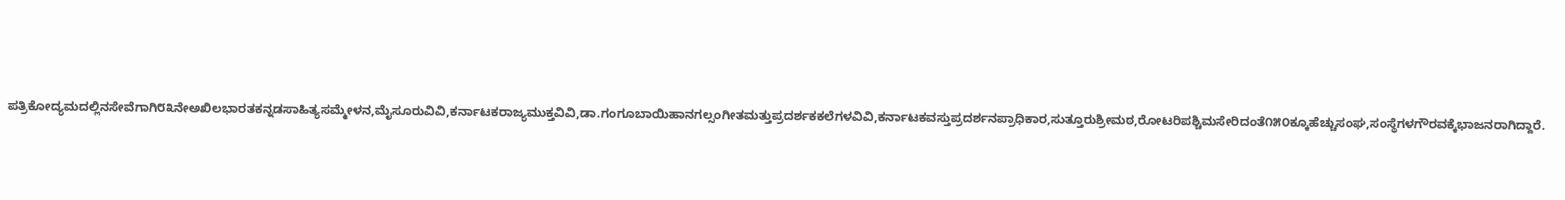ಪತ್ರಿಕೋದ್ಯಮದಲ್ಲಿನಸೇವೆಗಾಗಿ೮೩ನೇಅಖಿಲಭಾರತಕನ್ನಡಸಾಹಿತ್ಯಸಮ್ಮೇಳನ,ಮೈಸೂರುವಿವಿ,ಕರ್ನಾಟಕರಾಜ್ಯಮುಕ್ತವಿವಿ,ಡಾ.ಗಂಗೂಬಾಯಿಹಾನಗಲ್ಸಂಗೀತಮತ್ತುಪ್ರದರ್ಶಕಕಲೆಗಳವಿವಿ,ಕರ್ನಾಟಕವಸ್ತುಪ್ರದರ್ಶನಪ್ರಾಧಿಕಾರ,ಸುತ್ತೂರುಶ್ರೀಮಠ,ರೋಟರಿಪಶ್ಚಿಮಸೇರಿದಂತೆ೧೫೦ಕ್ಕೂಹೆಚ್ಚುಸಂಘ,ಸಂಸ್ಥೆಗಳಗೌರವಕ್ಕೆಭಾಜನರಾಗಿದ್ದಾರೆ.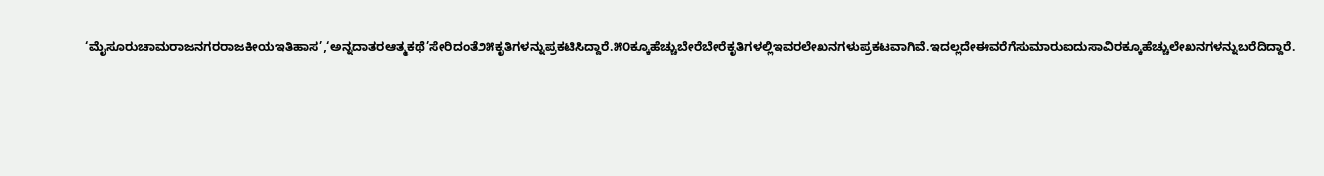‘ಮೈಸೂರುಚಾಮರಾಜನಗರರಾಜಕೀಯಇತಿಹಾಸ’,‘ಅನ್ನದಾತರಆತ್ಮಕಥೆ’ಸೇರಿದಂತೆ೨೫ಕೃತಿಗಳನ್ನುಪ್ರಕಟಿಸಿದ್ದಾರೆ.೫೦ಕ್ಕೂಹೆಚ್ಚುಬೇರೆಬೇರೆಕೃತಿಗಳಲ್ಲಿಇವರಲೇಖನಗಳುಪ್ರಕಟವಾಗಿವೆ.ಇದಲ್ಲದೇಈವರೆಗೆಸುಮಾರುಐದುಸಾವಿರಕ್ಕೂಹೆಚ್ಚುಲೇಖನಗಳನ್ನುಬರೆದಿದ್ದಾರೆ.